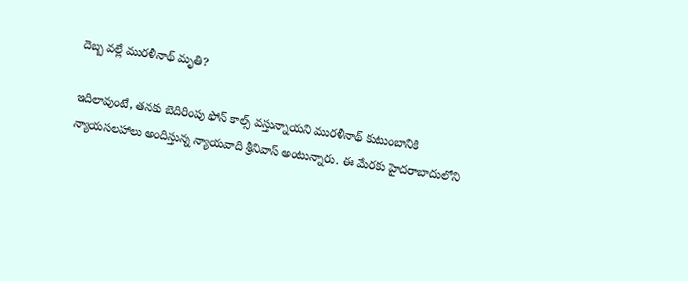దెబ్బ వల్లే మురళీనాథ్ మృతి?

ఇదిలావుంటే, తనకు బెదిరింపు ఫోన్ కాల్స్ వస్తున్నాయని మురళీనాథ్ కుటుంబానికి న్యాయసలహాలు అందిస్తున్న న్యాయవాది శ్రీనివాస్ అంటున్నారు. ఈ మేరకు హైదరాబాదులోని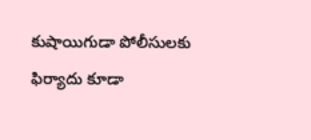కుషాయిగుడా పోలీసులకు ఫిర్యాదు కూడా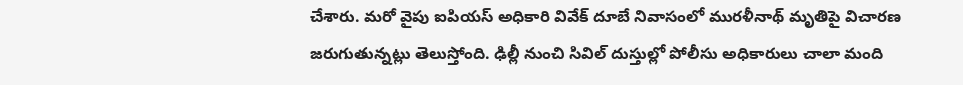చేశారు. మరో వైపు ఐపియస్ అధికారి వివేక్ దూబే నివాసంలో మురళీనాథ్ మృతిపై విచారణ జరుగుతున్నట్లు తెలుస్తోంది. ఢిల్లీ నుంచి సివిల్ దుస్తుల్లో పోలీసు అధికారులు చాలా మంది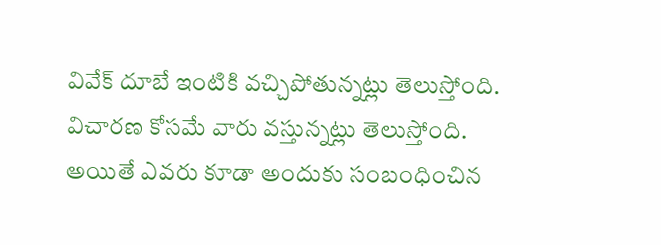వివేక్ దూబే ఇంటికి వచ్చిపోతున్నట్లు తెలుస్తోంది. విచారణ కోసమే వారు వస్తున్నట్లు తెలుస్తోంది. అయితే ఎవరు కూడా అందుకు సంబంధించిన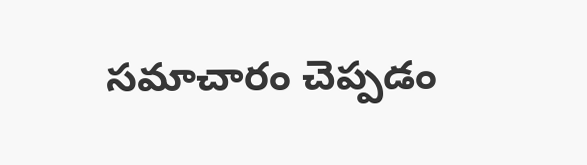సమాచారం చెప్పడం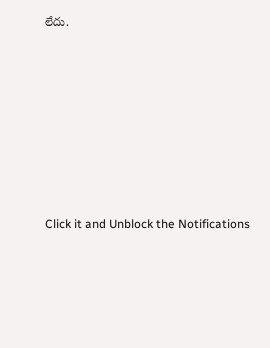లేదు.












Click it and Unblock the Notifications